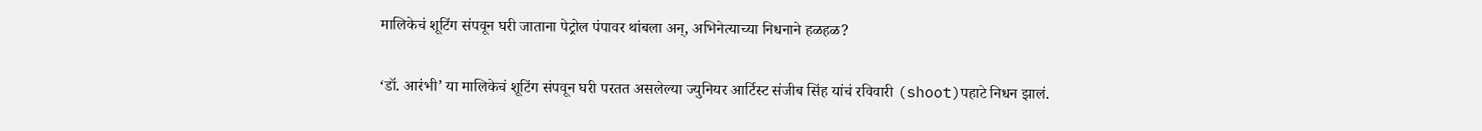मालिकेचं शूटिंग संपवून घरी जाताना पेट्रोल पंपावर थांबला अन्, अभिनेत्याच्या निधनाने हळहळ?

‘डॉ. आरंभी’ या मालिकेचं शूटिंग संपवून घरी परतत असलेल्या ज्युनियर आर्टिस्ट संजीब सिंह यांचं रविवारी (shoot)पहाटे निधन झालं.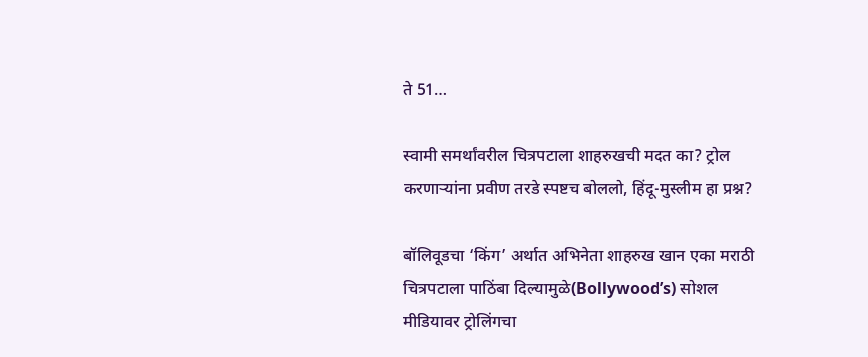ते 51…

स्वामी समर्थांवरील चित्रपटाला शाहरुखची मदत का? ट्रोल करणाऱ्यांना प्रवीण तरडे स्पष्टच बोललो, हिंदू-मुस्लीम हा प्रश्न?

बॉलिवूडचा ‘किंग’ अर्थात अभिनेता शाहरुख खान एका मराठी चित्रपटाला पाठिंबा दिल्यामुळे(Bollywood’s) सोशल मीडियावर ट्रोलिंगचा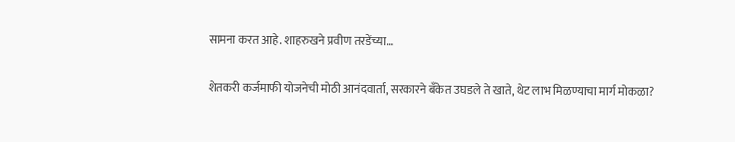सामना करत आहे. शाहरुखने प्रवीण तरडेंच्या…

शेतकरी कर्जमाफी योजनेची मोठी आनंदवार्ता, सरकारने बँकेत उघडले ते खाते, थेट लाभ मिळण्याचा मार्ग मोकळा?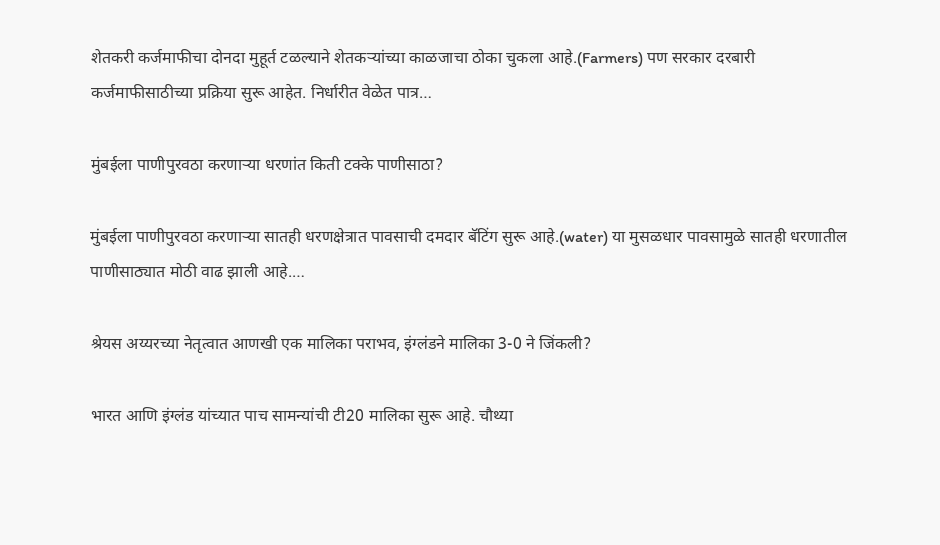शेतकरी कर्जमाफीचा दोनदा मुहूर्त टळल्याने शेतकऱ्यांच्या काळजाचा ठोका चुकला आहे.(Farmers) पण सरकार दरबारी कर्जमाफीसाठीच्या प्रक्रिया सुरू आहेत. निर्धारीत वेळेत पात्र…

मुंबईला पाणीपुरवठा करणाऱ्या धरणांत किती टक्के पाणीसाठा?

मुंबईला पाणीपुरवठा करणाऱ्या सातही धरणक्षेत्रात पावसाची दमदार बॅटिंग सुरू आहे.(water) या मुसळधार पावसामुळे सातही धरणातील पाणीसाठ्यात मोठी वाढ झाली आहे.…

श्रेयस अय्यरच्या नेतृत्वात आणखी एक मालिका पराभव, इंग्लंडने मालिका 3-0 ने जिंकली?

भारत आणि इंग्लंड यांच्यात पाच सामन्यांची टी20 मालिका सुरू आहे. चौथ्या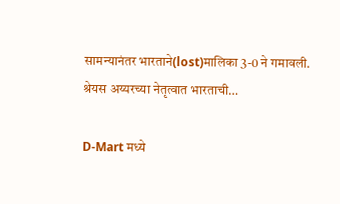सामन्यानंतर भारताने(lost)मालिका 3-0 ने गमावली. श्रेयस अय्यरच्या नेतृत्वात भारताची…

D-Mart मध्ये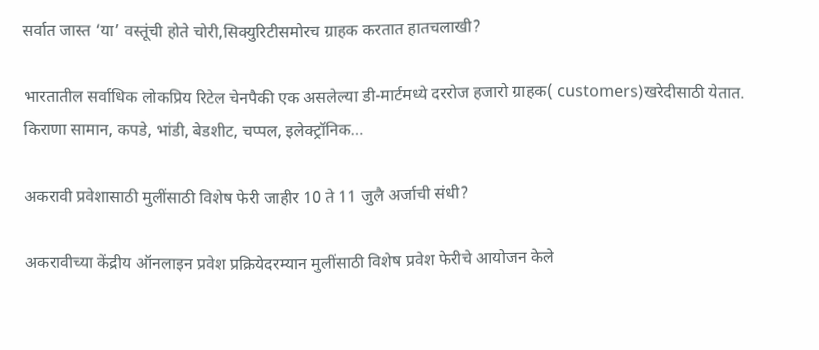सर्वात जास्त ‘या’ वस्तूंची होते चोरी,सिक्युरिटीसमोरच ग्राहक करतात हातचलाखी?

भारतातील सर्वाधिक लोकप्रिय रिटेल चेनपैकी एक असलेल्या डी-मार्टमध्ये दररोज हजारो ग्राहक( customers)खरेदीसाठी येतात. किराणा सामान, कपडे, भांडी, बेडशीट, चप्पल, इलेक्ट्रॉनिक…

अकरावी प्रवेशासाठी मुलींसाठी विशेष फेरी जाहीर 10 ते 11 जुलै अर्जाची संधी?

अकरावीच्या केंद्रीय ऑनलाइन प्रवेश प्रक्रियेदरम्यान मुलींसाठी विशेष प्रवेश फेरीचे आयोजन केले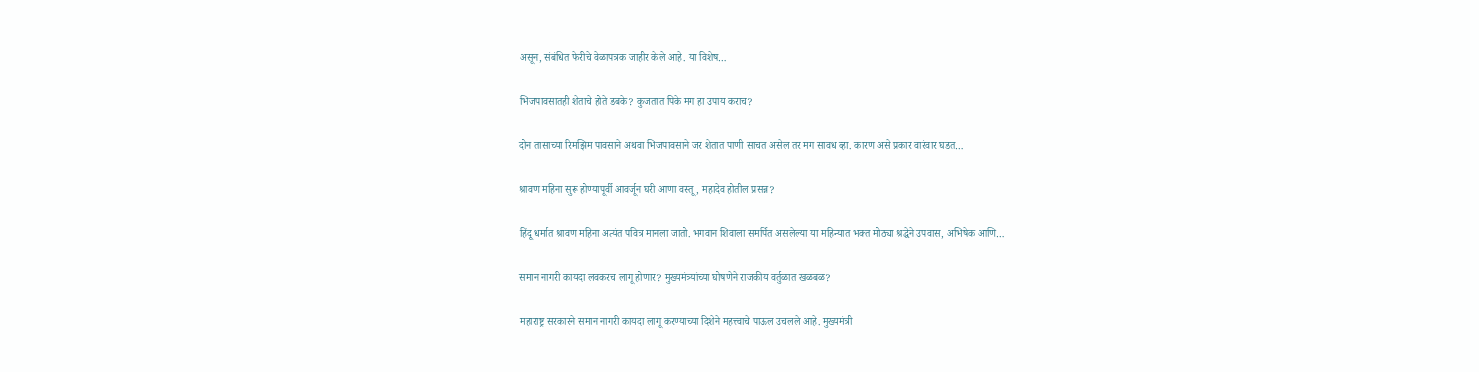असून, संबंधित फेरीचे वेळापत्रक जाहीर केले आहे. या विशेष…

भिजपावसातही शेताचे होते डबके? कुजतात पिके मग हा उपाय कराच?

दोन तासाच्या रिमझिम पावसाने अथवा भिजपावसाने जर शेतात पाणी साचत असेल तर मग सावध व्हा. कारण असे प्रकार वारंवार घडत…

श्रावण महिना सुरू होण्यापूर्वी आवर्जून घरी आणा वस्तू , महादेव होतील प्रसन्न?

हिंदू धर्मात श्रावण महिना अत्यंत पवित्र मानला जातो. भगवान शिवाला समर्पित असलेल्या या महिन्यात भक्त मोठ्या श्रद्धेने उपवास, अभिषेक आणि…

समान नागरी कायदा लवकरच लागू होणार? मुख्यमंत्र्यांच्या घोषणेने राजकीय वर्तुळात खळबळ?

महाराष्ट्र सरकारने समान नागरी कायदा लागू करण्याच्या दिशेने महत्त्वाचे पाऊल उचलले आहे. मुख्यमंत्री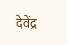देवेंद्र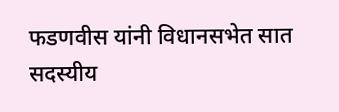फडणवीस यांनी विधानसभेत सात सदस्यीय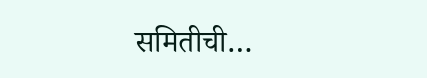समितीची…